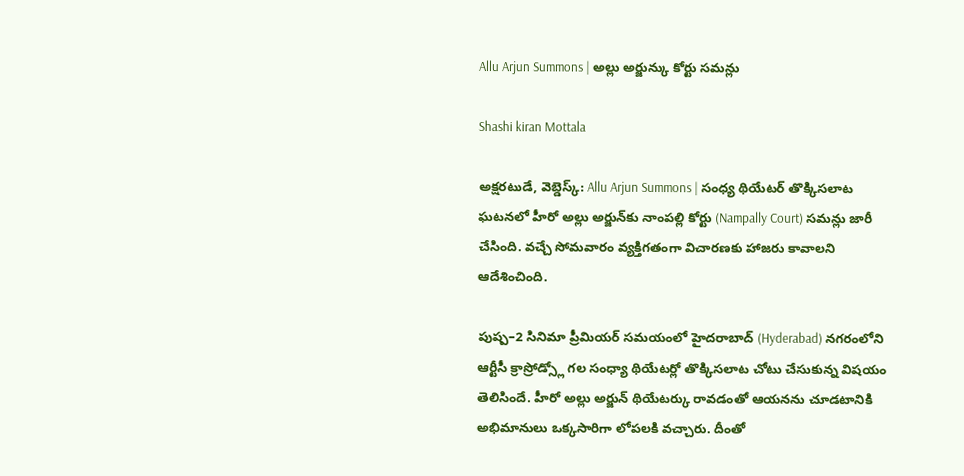Allu Arjun Summons | అల్లు అర్జున్కు కోర్టు సమన్లు

Shashi kiran Mottala

అక్షరటుడే, వెబ్డెస్క్: Allu Arjun Summons | సంధ్య థియేటర్ తొక్కిసలాట ఘటనలో హీరో అల్లు అర్జున్‌కు నాంపల్లి కోర్టు (Nampally Court) సమన్లు జారీ చేసింది. వచ్చే సోమవారం వ్యక్తిగతంగా విచారణకు హాజరు కావాలని ఆదేశించింది.

పుష్ప–2 సినిమా ప్రీమియర్ సమయంలో హైదరాబాద్ (Hyderabad) నగరంలోని ఆర్టీసీ క్రాస్రోడ్స్లో గల సంధ్యా థియేటర్లో తొక్కిసలాట చోటు చేసుకున్న విషయం తెలిసిందే. హీరో అల్లు అర్జున్ థియేటర్కు రావడంతో ఆయనను చూడటానికి అభిమానులు ఒక్కసారిగా లోపలకి వచ్చారు. దీంతో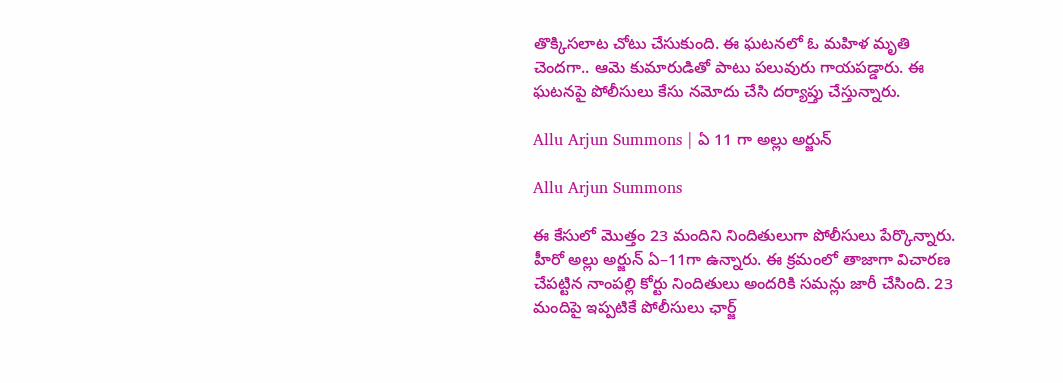తొక్కిసలాట చోటు చేసుకుంది. ఈ ఘటనలో ఓ మహిళ మృతి చెందగా.. ఆమె కుమారుడితో పాటు పలువురు గాయపడ్డారు. ఈ ఘటనపై పోలీసులు కేసు నమోదు చేసి దర్యాప్తు చేస్తున్నారు.

Allu Arjun Summons | ఏ 11 గా అల్లు అర్జున్

Allu Arjun Summons

ఈ కేసులో మొత్తం 23 మందిని నిందితులుగా పోలీసులు పేర్కొన్నారు. హీరో అల్లు అర్జున్ ఏ–11గా ఉన్నారు. ఈ క్రమంలో తాజాగా విచారణ చేపట్టిన నాంపల్లి కోర్టు నిందితులు అందరికి సమన్లు జారీ చేసింది. 23 మందిపై ఇప్పటికే పోలీసులు ఛార్జ్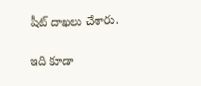షీట్ దాఖలు చేశారు.

ఇది కూడా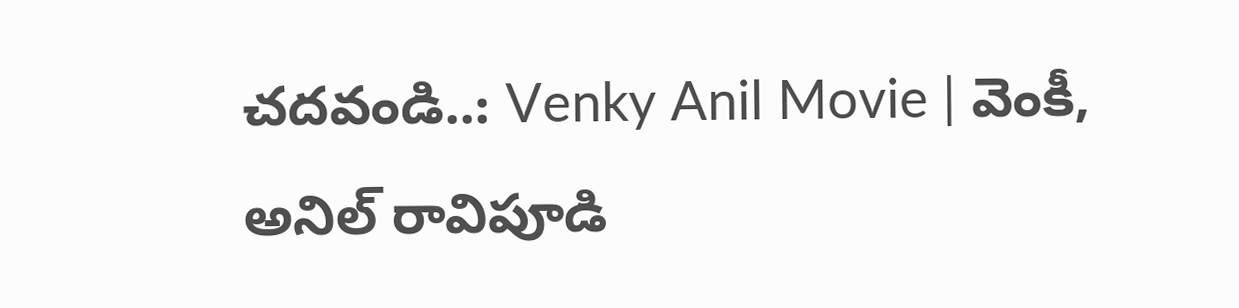చదవండి..: Venky Anil Movie | వెంకీ, అనిల్ రావిపూడి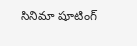సినిమా షూటింగ్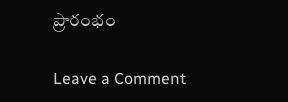ప్రారంభం

Leave a Comment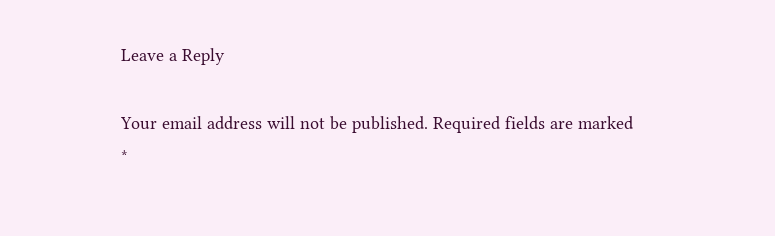Leave a Reply

Your email address will not be published. Required fields are marked *